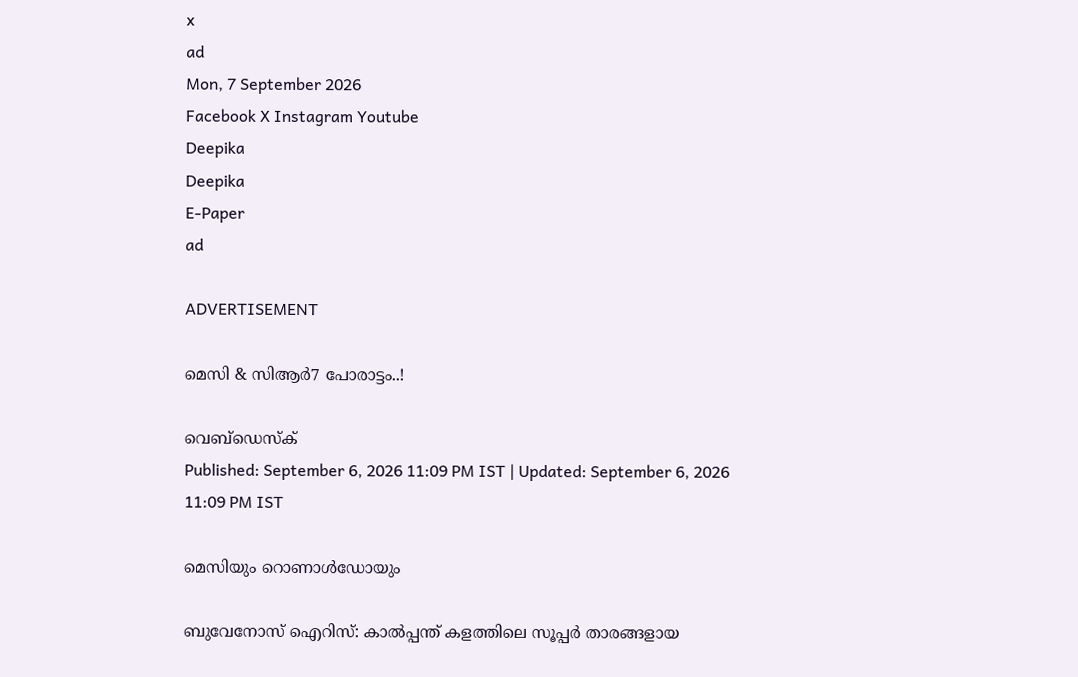x
ad
Mon, 7 September 2026
Facebook X Instagram Youtube
Deepika
Deepika
E-Paper
ad

ADVERTISEMENT

മെസി & സിആര്‍7 പോരാട്ടം..!

വെബ്ഡെസ്ക്
Published: September 6, 2026 11:09 PM IST | Updated: September 6, 2026 11:09 PM IST

മെസിയും റൊണാള്‍ഡോയും

ബുവേനോസ് ഐറിസ്: കാല്‍പ്പന്ത് കളത്തിലെ സൂപ്പര്‍ താരങ്ങളായ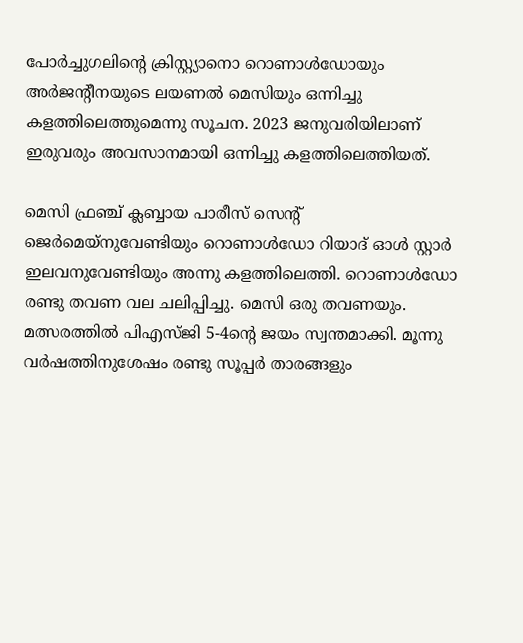പോര്‍ച്ചുഗലിന്‍റെ ക്രിസ്റ്റ്യാനൊ റൊണാള്‍ഡോയും അര്‍ജന്‍റീനയുടെ ലയണല്‍ മെസിയും ഒന്നിച്ചു കളത്തിലെത്തുമെന്നു സൂചന. 2023 ജനുവരിയിലാണ് ഇരുവരും അവസാനമായി ഒന്നിച്ചു കളത്തിലെത്തിയത്.

മെസി ഫ്രഞ്ച് ക്ലബ്ബായ പാരീസ് സെന്‍റ് ജെര്‍മെയ്‌നുവേണ്ടിയും റൊണാള്‍ഡോ റിയാദ് ഓള്‍ സ്റ്റാര്‍ ഇലവനുവേണ്ടിയും അന്നു കളത്തിലെത്തി. റൊണാള്‍ഡോ രണ്ടു തവണ വല ചലിപ്പിച്ചു. മെസി ഒരു തവണയും. മത്സരത്തില്‍ പിഎസ്ജി 5-4ന്‍റെ ജയം സ്വന്തമാക്കി. മൂന്നു വര്‍ഷത്തിനുശേഷം രണ്ടു സൂപ്പര്‍ താരങ്ങളും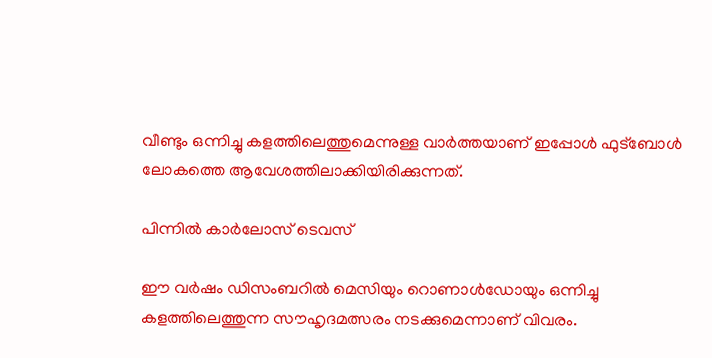വീണ്ടും ഒന്നിച്ചു കളത്തിലെത്തുമെന്നുള്ള വാര്‍ത്തയാണ് ഇപ്പോള്‍ ഫുട്‌ബോള്‍ ലോകത്തെ ആവേശത്തിലാക്കിയിരിക്കുന്നത്.

പിന്നില്‍ കാര്‍ലോസ് ടെവസ്

ഈ വര്‍ഷം ഡിസംബറില്‍ മെസിയും റൊണാള്‍ഡോയും ഒന്നിച്ചു കളത്തിലെത്തുന്ന സൗഹൃദമത്സരം നടക്കുമെന്നാണ് വിവരം.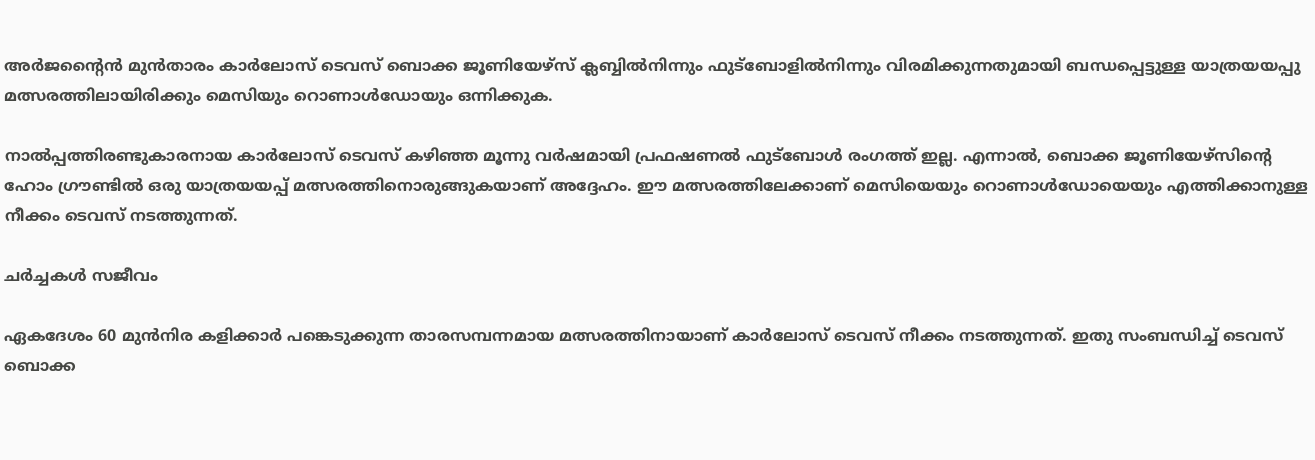അര്‍ജന്‍റൈന്‍ മുന്‍താരം കാര്‍ലോസ് ടെവസ് ബൊക്ക ജൂണിയേഴ്‌സ് ക്ലബ്ബില്‍നിന്നും ഫുട്‌ബോളില്‍നിന്നും വിരമിക്കുന്നതുമായി ബന്ധപ്പെട്ടുള്ള യാത്രയയപ്പു മത്സരത്തിലായിരിക്കും മെസിയും റൊണാള്‍ഡോയും ഒന്നിക്കുക.

നാല്‍പ്പത്തിരണ്ടുകാരനായ കാര്‍ലോസ് ടെവസ് കഴിഞ്ഞ മൂന്നു വര്‍ഷമായി പ്രഫഷണല്‍ ഫുട്‌ബോള്‍ രംഗത്ത് ഇല്ല. എന്നാല്‍, ബൊക്ക ജൂണിയേഴ്‌സിന്‍റെ ഹോം ഗ്രൗണ്ടില്‍ ഒരു യാത്രയയപ്പ് മത്സരത്തിനൊരുങ്ങുകയാണ് അദ്ദേഹം. ഈ മത്സരത്തിലേക്കാണ് മെസിയെയും റൊണാള്‍ഡോയെയും എത്തിക്കാനുള്ള നീക്കം ടെവസ് നടത്തുന്നത്.

ചര്‍ച്ചകള്‍ സജീവം

ഏകദേശം 60 മുന്‍നിര കളിക്കാര്‍ പങ്കെടുക്കുന്ന താരസമ്പന്നമായ മത്സരത്തിനായാണ് കാര്‍ലോസ് ടെവസ് നീക്കം നടത്തുന്നത്. ഇതു സംബന്ധിച്ച് ടെവസ് ബൊക്ക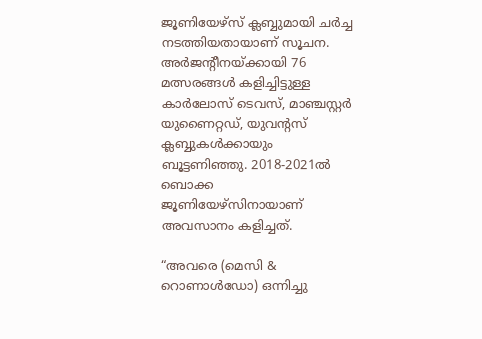ജൂണിയേഴ്‌സ് ക്ലബ്ബുമായി ചര്‍ച്ച നടത്തിയതായാണ് സൂചന. അര്‍ജന്‍റീനയ്ക്കായി 76 മത്സരങ്ങള്‍ കളിച്ചിട്ടുള്ള കാര്‍ലോസ് ടെവസ്, മാഞ്ചസ്റ്റര്‍ യുണൈറ്റഡ്, യുവന്‍റസ് ക്ലബ്ബുകള്‍ക്കായും ബൂട്ടണിഞ്ഞു. 2018-2021ല്‍ ബൊക്ക ജൂണിയേഴ്‌സിനായാണ് അവസാനം കളിച്ചത്.

“അവരെ (മെസി & റൊണാള്‍ഡോ) ഒന്നിച്ചു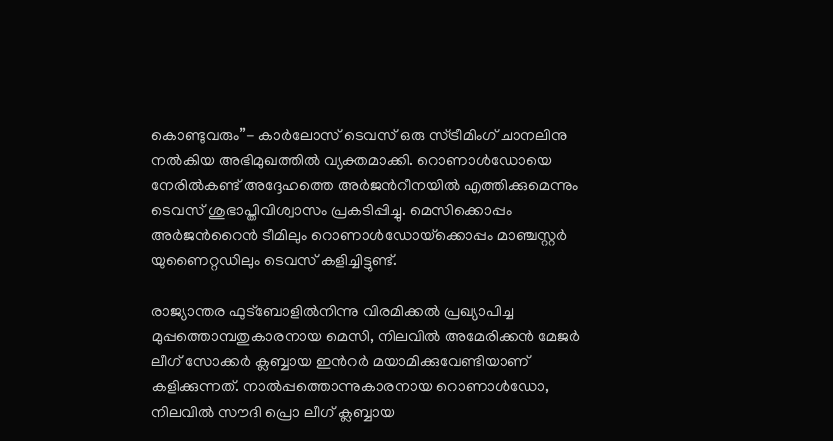കൊണ്ടുവരും”- കാര്‍ലോസ് ടെവസ് ഒരു സ്ട്രീമിംഗ് ചാനലിനു നല്‍കിയ അഭിമുഖത്തില്‍ വ്യക്തമാക്കി. റൊണാള്‍ഡോയെ നേരില്‍കണ്ട് അദ്ദേഹത്തെ അര്‍ജന്‍റീനയില്‍ എത്തിക്കുമെന്നും ടെവസ് ശുഭാപ്തിവിശ്വാസം പ്രകടിപ്പിച്ചു. മെസിക്കൊപ്പം അര്‍ജന്‍റൈന്‍ ടീമിലും റൊണാള്‍ഡോയ്‌ക്കൊപ്പം മാഞ്ചസ്റ്റര്‍ യുണൈറ്റഡിലും ടെവസ് കളിച്ചിട്ടുണ്ട്.

രാജ്യാന്തര ഫുട്‌ബോളില്‍നിന്നു വിരമിക്കല്‍ പ്രഖ്യാപിച്ച മുപ്പത്തൊമ്പതുകാരനായ മെസി, നിലവില്‍ അമേരിക്കന്‍ മേജര്‍ ലീഗ് സോക്കര്‍ ക്ലബ്ബായ ഇന്‍റര്‍ മയാമിക്കുവേണ്ടിയാണ് കളിക്കുന്നത്. നാല്‍പ്പത്തൊന്നുകാരനായ റൊണാള്‍ഡോ, നിലവില്‍ സൗദി പ്രൊ ലീഗ് ക്ലബ്ബായ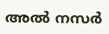അല്‍ നസര്‍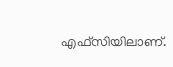എഫ്‌സിയിലാണ്.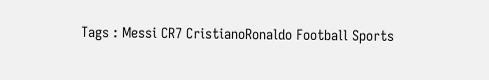Tags : Messi CR7 CristianoRonaldo Football Sports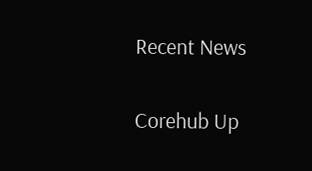Recent News

Corehub Up